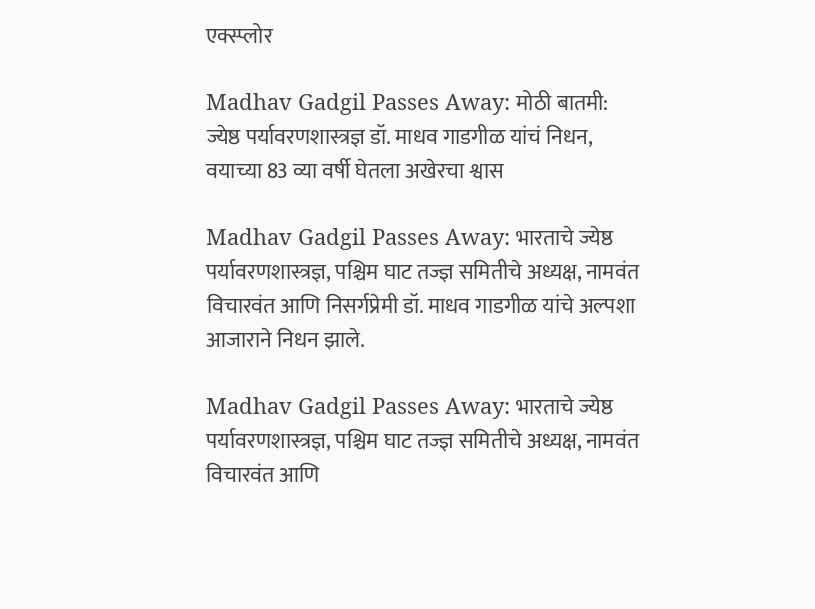एक्स्प्लोर

Madhav Gadgil Passes Away: मोठी बातमी: ज्येष्ठ पर्यावरणशास्त्रज्ञ डॉ. माधव गाडगीळ यांचं निधन, वयाच्या 83 व्या वर्षी घेतला अखेरचा श्वास

Madhav Gadgil Passes Away: भारताचे ज्येष्ठ पर्यावरणशास्त्रज्ञ, पश्चिम घाट तज्ज्ञ समितीचे अध्यक्ष, नामवंत विचारवंत आणि निसर्गप्रेमी डॉ. माधव गाडगीळ यांचे अल्पशा आजाराने निधन झाले.

Madhav Gadgil Passes Away: भारताचे ज्येष्ठ पर्यावरणशास्त्रज्ञ, पश्चिम घाट तज्ज्ञ समितीचे अध्यक्ष, नामवंत विचारवंत आणि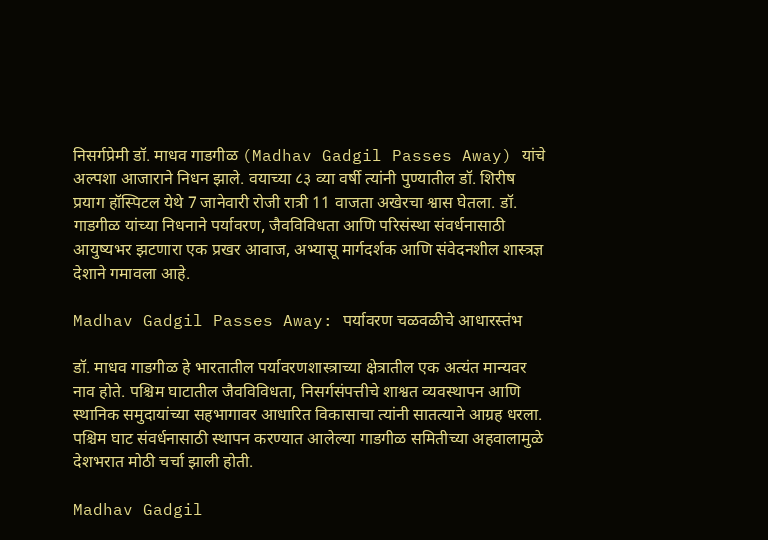निसर्गप्रेमी डॉ. माधव गाडगीळ (Madhav Gadgil Passes Away) यांचे अल्पशा आजाराने निधन झाले. वयाच्या ८३ व्या वर्षी त्यांनी पुण्यातील डॉ. शिरीष प्रयाग हॉस्पिटल येथे 7 जानेवारी रोजी रात्री 11 वाजता अखेरचा श्वास घेतला. डॉ. गाडगीळ यांच्या निधनाने पर्यावरण, जैवविविधता आणि परिसंस्था संवर्धनासाठी आयुष्यभर झटणारा एक प्रखर आवाज, अभ्यासू मार्गदर्शक आणि संवेदनशील शास्त्रज्ञ देशाने गमावला आहे.

Madhav Gadgil Passes Away: पर्यावरण चळवळीचे आधारस्तंभ

डॉ. माधव गाडगीळ हे भारतातील पर्यावरणशास्त्राच्या क्षेत्रातील एक अत्यंत मान्यवर नाव होते. पश्चिम घाटातील जैवविविधता, निसर्गसंपत्तीचे शाश्वत व्यवस्थापन आणि स्थानिक समुदायांच्या सहभागावर आधारित विकासाचा त्यांनी सातत्याने आग्रह धरला. पश्चिम घाट संवर्धनासाठी स्थापन करण्यात आलेल्या गाडगीळ समितीच्या अहवालामुळे देशभरात मोठी चर्चा झाली होती.

Madhav Gadgil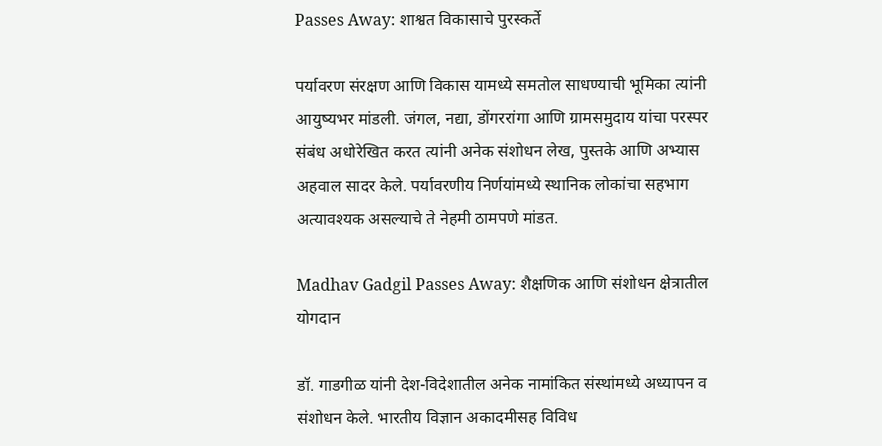Passes Away: शाश्वत विकासाचे पुरस्कर्ते

पर्यावरण संरक्षण आणि विकास यामध्ये समतोल साधण्याची भूमिका त्यांनी आयुष्यभर मांडली. जंगल, नद्या, डोंगररांगा आणि ग्रामसमुदाय यांचा परस्पर संबंध अधोरेखित करत त्यांनी अनेक संशोधन लेख, पुस्तके आणि अभ्यास अहवाल सादर केले. पर्यावरणीय निर्णयांमध्ये स्थानिक लोकांचा सहभाग अत्यावश्यक असल्याचे ते नेहमी ठामपणे मांडत.

Madhav Gadgil Passes Away: शैक्षणिक आणि संशोधन क्षेत्रातील योगदान

डॉ. गाडगीळ यांनी देश-विदेशातील अनेक नामांकित संस्थांमध्ये अध्यापन व संशोधन केले. भारतीय विज्ञान अकादमीसह विविध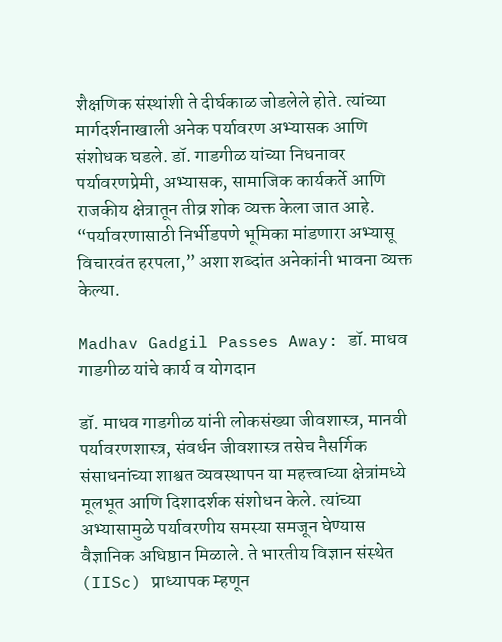शैक्षणिक संस्थांशी ते दीर्घकाळ जोडलेले होते. त्यांच्या मार्गदर्शनाखाली अनेक पर्यावरण अभ्यासक आणि संशोधक घडले. डॉ. गाडगीळ यांच्या निधनावर पर्यावरणप्रेमी, अभ्यासक, सामाजिक कार्यकर्ते आणि राजकीय क्षेत्रातून तीव्र शोक व्यक्त केला जात आहे. “पर्यावरणासाठी निर्भीडपणे भूमिका मांडणारा अभ्यासू विचारवंत हरपला,” अशा शब्दांत अनेकांनी भावना व्यक्त केल्या.

Madhav Gadgil Passes Away: डॉ. माधव गाडगीळ यांचे कार्य व योगदान

डॉ. माधव गाडगीळ यांनी लोकसंख्या जीवशास्त्र, मानवी पर्यावरणशास्त्र, संवर्धन जीवशास्त्र तसेच नैसर्गिक संसाधनांच्या शाश्वत व्यवस्थापन या महत्त्वाच्या क्षेत्रांमध्ये मूलभूत आणि दिशादर्शक संशोधन केले. त्यांच्या अभ्यासामुळे पर्यावरणीय समस्या समजून घेण्यास वैज्ञानिक अधिष्ठान मिळाले. ते भारतीय विज्ञान संस्थेत (IISc) प्राध्यापक म्हणून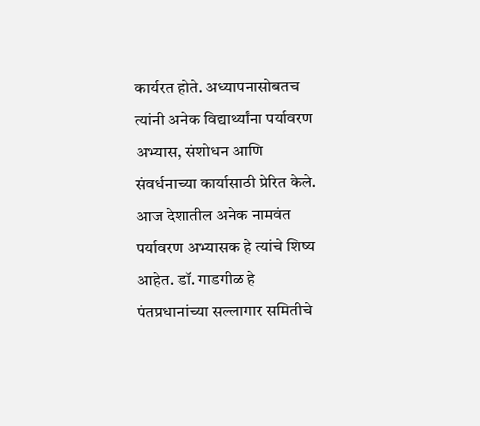कार्यरत होते. अध्यापनासोबतच त्यांनी अनेक विद्यार्थ्यांना पर्यावरण अभ्यास, संशोधन आणि संवर्धनाच्या कार्यासाठी प्रेरित केले. आज देशातील अनेक नामवंत पर्यावरण अभ्यासक हे त्यांचे शिष्य आहेत. डॉ. गाडगीळ हे पंतप्रधानांच्या सल्लागार समितीचे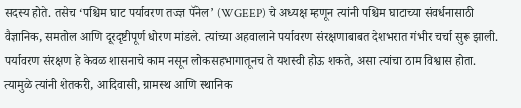सदस्य होते. तसेच ‘पश्चिम घाट पर्यावरण तज्ज्ञ पॅनेल’ (WGEEP) चे अध्यक्ष म्हणून त्यांनी पश्चिम घाटाच्या संवर्धनासाठी वैज्ञानिक, समतोल आणि दूरदृष्टीपूर्ण धोरण मांडले. त्यांच्या अहवालाने पर्यावरण संरक्षणाबाबत देशभरात गंभीर चर्चा सुरू झाली. पर्यावरण संरक्षण हे केवळ शासनाचे काम नसून लोकसहभागातूनच ते यशस्वी होऊ शकते, असा त्यांचा ठाम विश्वास होता. त्यामुळे त्यांनी शेतकरी, आदिवासी, ग्रामस्थ आणि स्थानिक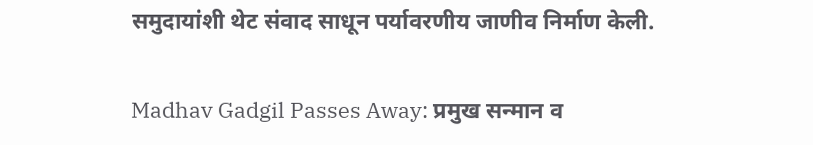समुदायांशी थेट संवाद साधून पर्यावरणीय जाणीव निर्माण केली.

Madhav Gadgil Passes Away: प्रमुख सन्मान व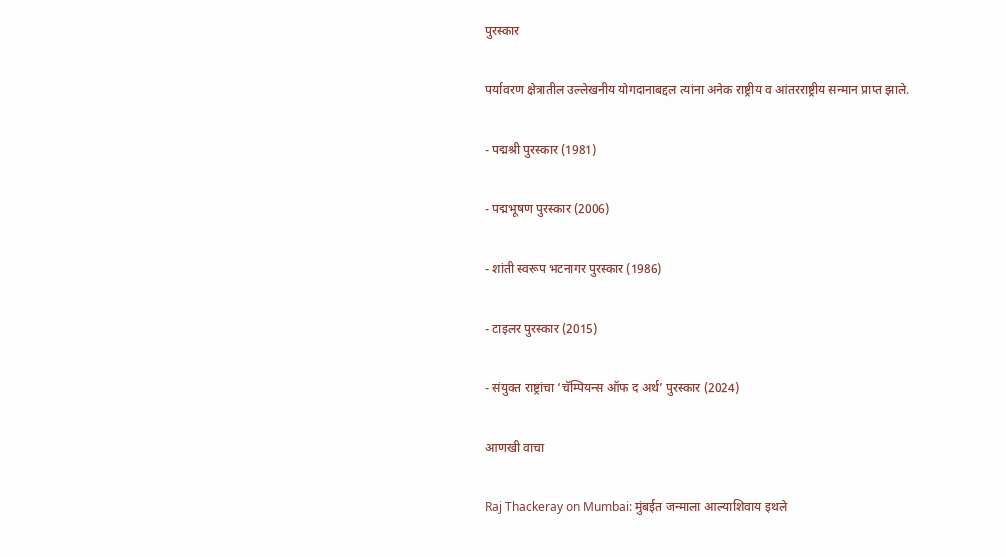पुरस्कार

पर्यावरण क्षेत्रातील उल्लेखनीय योगदानाबद्दल त्यांना अनेक राष्ट्रीय व आंतरराष्ट्रीय सन्मान प्राप्त झाले.

- पद्मश्री पुरस्कार (1981)

- पद्मभूषण पुरस्कार (2006)

- शांती स्वरूप भटनागर पुरस्कार (1986)

- टाइलर पुरस्कार (2015)

- संयुक्त राष्ट्रांचा ‘चॅम्पियन्स ऑफ द अर्थ’ पुरस्कार (2024)

आणखी वाचा

Raj Thackeray on Mumbai: मुंबईत जन्माला आल्याशिवाय इथले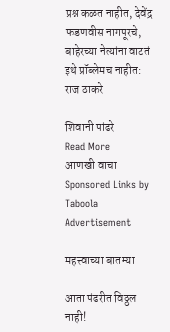प्रश्न कळत नाहीत, देवेंद्र फडणवीस नागपूरचे, बाहेरच्या नेत्यांना वाटतं इथे प्रॉब्लेमच नाहीत: राज ठाकरे

शिवानी पांढरे
Read More
आणखी वाचा
Sponsored Links by Taboola
Advertisement

महत्त्वाच्या बातम्या

आता पंढरीत विठ्ठल नाही!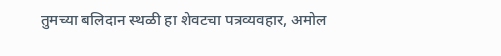तुमच्या बलिदान स्थळी हा शेवटचा पत्रव्यवहार, अमोल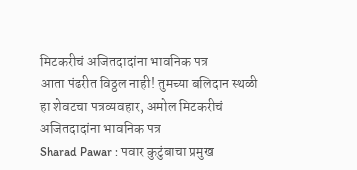मिटकरीचं अजितदादांना भावनिक पत्र
आता पंढरीत विठ्ठल नाही! तुमच्या बलिदान स्थळी हा शेवटचा पत्रव्यवहार, अमोल मिटकरीचं अजितदादांना भावनिक पत्र
Sharad Pawar : पवार कुटुंबाचा प्रमुख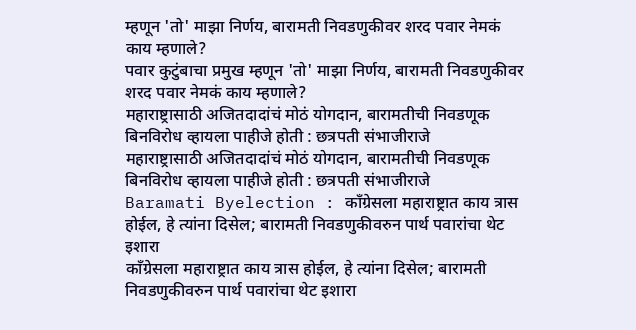म्हणून 'तो' माझा निर्णय, बारामती निवडणुकीवर शरद पवार नेमकं काय म्हणाले?
पवार कुटुंबाचा प्रमुख म्हणून 'तो' माझा निर्णय, बारामती निवडणुकीवर शरद पवार नेमकं काय म्हणाले?
महाराष्ट्रासाठी अजितदादांचं मोठं योगदान, बारामतीची निवडणूक बिनविरोध व्हायला पाहीजे होती : छत्रपती संभाजीराजे
महाराष्ट्रासाठी अजितदादांचं मोठं योगदान, बारामतीची निवडणूक बिनविरोध व्हायला पाहीजे होती : छत्रपती संभाजीराजे
Baramati Byelection : काँग्रेसला महाराष्ट्रात काय त्रास होईल, हे त्यांना दिसेल; बारामती निवडणुकीवरुन पार्थ पवारांचा थेट इशारा
काँग्रेसला महाराष्ट्रात काय त्रास होईल, हे त्यांना दिसेल; बारामती निवडणुकीवरुन पार्थ पवारांचा थेट इशारा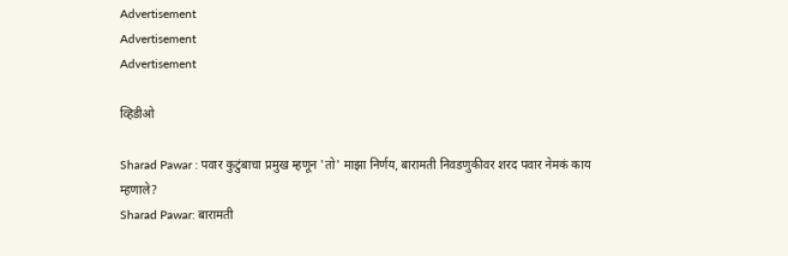Advertisement
Advertisement
Advertisement

व्हिडीओ

Sharad Pawar : पवार कुटुंबाचा प्रमुख म्हणून 'तो' माझा निर्णय, बारामती निवडणुकीवर शरद पवार नेमकं काय म्हणाले?
Sharad Pawar: बारामती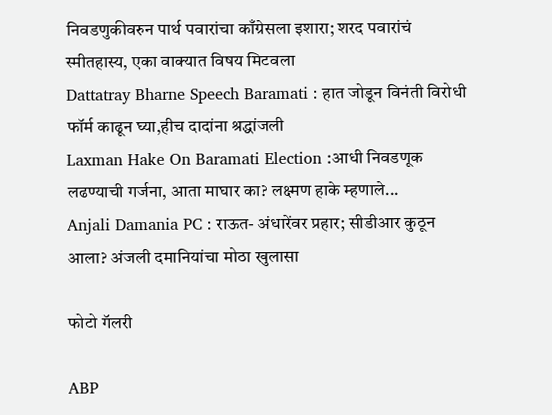निवडणुकीवरुन पार्थ पवारांचा काँग्रेसला इशारा; शरद पवारांचं स्मीतहास्य, एका वाक्यात विषय मिटवला
Dattatray Bharne Speech Baramati : हात जोडून विनंती विरोधी फॉर्म काढून घ्या,हीच दादांना श्रद्धांजली
Laxman Hake On Baramati Election :आधी निवडणूक लढण्याची गर्जना, आता माघार का? लक्ष्मण हाके म्हणाले...
Anjali Damania PC : राऊत- अंधारेंवर प्रहार; सीडीआर कुठून आला? अंजली दमानियांचा मोठा खुलासा

फोटो गॅलरी

ABP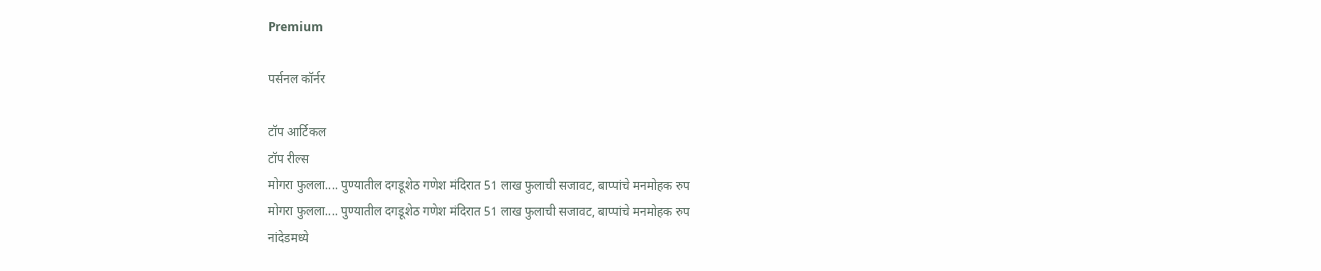Premium

पर्सनल कॉर्नर

टॉप आर्टिकल
टॉप रील्स
मोगरा फुलला.... पुण्यातील दगडूशेठ गणेश मंदिरात 51 लाख फुलाची सजावट, बाप्पांचे मनमोहक रुप
मोगरा फुलला.... पुण्यातील दगडूशेठ गणेश मंदिरात 51 लाख फुलाची सजावट, बाप्पांचे मनमोहक रुप
नांदेडमध्ये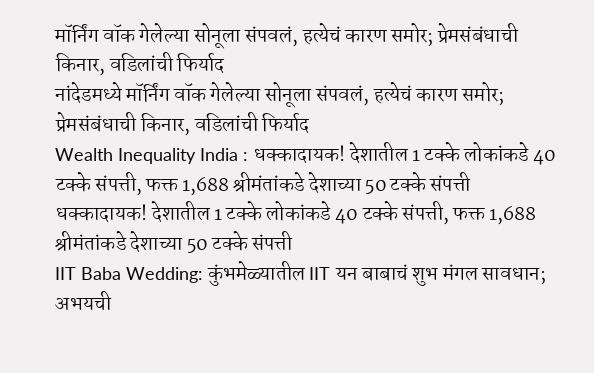मॉर्निंग वॉक गेलेल्या सोनूला संपवलं, हत्येचं कारण समोर; प्रेमसंबंधाची किनार, वडिलांची फिर्याद
नांदेडमध्ये मॉर्निंग वॉक गेलेल्या सोनूला संपवलं, हत्येचं कारण समोर; प्रेमसंबंधाची किनार, वडिलांची फिर्याद
Wealth Inequality India : धक्कादायक! देशातील 1 टक्के लोकांकडे 40 टक्के संपत्ती, फक्त 1,688 श्रीमंतांकडे देशाच्या 50 टक्के संपत्ती
धक्कादायक! देशातील 1 टक्के लोकांकडे 40 टक्के संपत्ती, फक्त 1,688 श्रीमंतांकडे देशाच्या 50 टक्के संपत्ती
IIT Baba Wedding: कुंभमेळ्यातील IIT यन बाबाचं शुभ मंगल सावधान; अभयची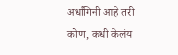अर्धांगिनी आहे तरी कोण, कधी केलंय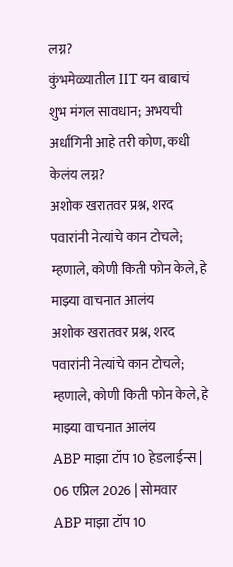लग्न?
कुंभमेळ्यातील IIT यन बाबाचं शुभ मंगल सावधान; अभयची अर्धांगिनी आहे तरी कोण, कधी केलंय लग्न?
अशोक खरातवर प्रश्न, शरद पवारांनी नेत्यांचे कान टोचले; म्हणाले, कोणी किती फोन केले, हे माझ्या वाचनात आलंय
अशोक खरातवर प्रश्न, शरद पवारांनी नेत्यांचे कान टोचले; म्हणाले, कोणी किती फोन केले, हे माझ्या वाचनात आलंय
ABP माझा टॉप 10 हेडलाईन्स | 06 एप्रिल 2026 | सोमवार
ABP माझा टॉप 10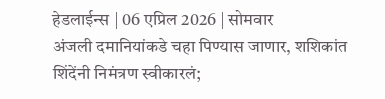हेडलाईन्स | 06 एप्रिल 2026 | सोमवार
अंजली दमानियांकडे चहा पिण्यास जाणार, शशिकांत शिंदेंनी निमंत्रण स्वीकारलं;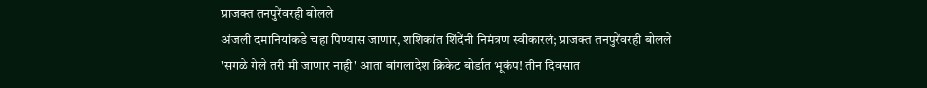प्राजक्त तनपुरेंवरही बोलले
अंजली दमानियांकडे चहा पिण्यास जाणार, शशिकांत शिंदेंनी निमंत्रण स्वीकारलं; प्राजक्त तनपुरेंवरही बोलले
'सगळे गेले तरी मी जाणार नाही' आता बांगलादेश क्रिकेट बोर्डात भूकंप! तीन दिवसात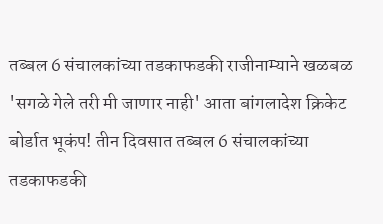तब्बल 6 संचालकांच्या तडकाफडकी राजीनाम्याने खळबळ
'सगळे गेले तरी मी जाणार नाही' आता बांगलादेश क्रिकेट बोर्डात भूकंप! तीन दिवसात तब्बल 6 संचालकांच्या तडकाफडकी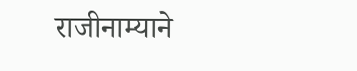राजीनाम्याने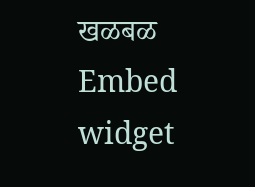खळबळ
Embed widget